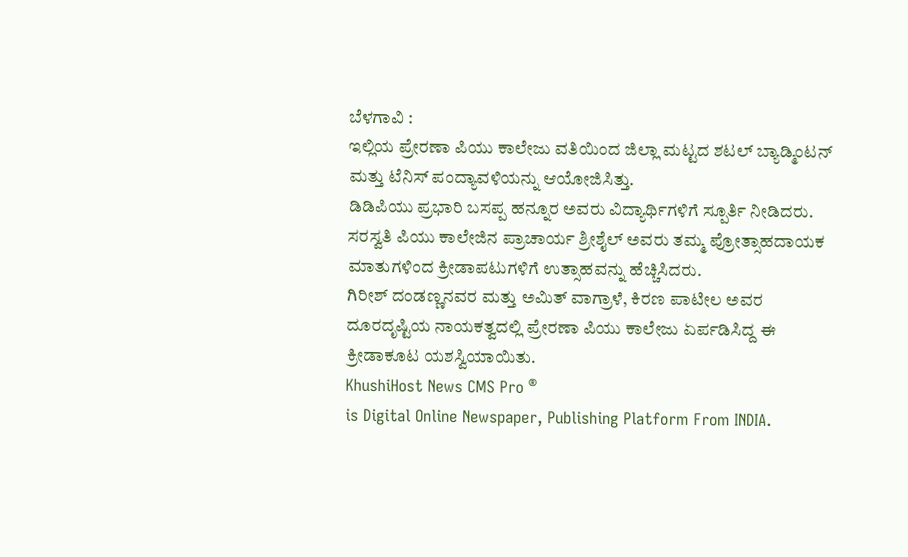ಬೆಳಗಾವಿ :
ಇಲ್ಲಿಯ ಪ್ರೇರಣಾ ಪಿಯು ಕಾಲೇಜು ವತಿಯಿಂದ ಜಿಲ್ಲಾ ಮಟ್ಟದ ಶಟಲ್ ಬ್ಯಾಡ್ಮಿಂಟನ್ ಮತ್ತು ಟೆನಿಸ್ ಪಂದ್ಯಾವಳಿಯನ್ನು ಆಯೋಜಿಸಿತ್ತು.
ಡಿಡಿಪಿಯು ಪ್ರಭಾರಿ ಬಸಪ್ಪ ಹನ್ನೂರ ಅವರು ವಿದ್ಯಾರ್ಥಿಗಳಿಗೆ ಸ್ಪೂರ್ತಿ ನೀಡಿದರು. ಸರಸ್ವತಿ ಪಿಯು ಕಾಲೇಜಿನ ಪ್ರಾಚಾರ್ಯ ಶ್ರೀಶೈಲ್ ಅವರು ತಮ್ಮ ಪ್ರೋತ್ಸಾಹದಾಯಕ ಮಾತುಗಳಿಂದ ಕ್ರೀಡಾಪಟುಗಳಿಗೆ ಉತ್ಸಾಹವನ್ನು ಹೆಚ್ಚಿಸಿದರು.
ಗಿರೀಶ್ ದಂಡಣ್ಣನವರ ಮತ್ತು ಅಮಿತ್ ವಾಗ್ರಾಳೆ, ಕಿರಣ ಪಾಟೀಲ ಅವರ ದೂರದೃಷ್ಟಿಯ ನಾಯಕತ್ವದಲ್ಲಿ ಪ್ರೇರಣಾ ಪಿಯು ಕಾಲೇಜು ಏರ್ಪಡಿಸಿದ್ದ ಈ ಕ್ರೀಡಾಕೂಟ ಯಶಸ್ವಿಯಾಯಿತು.
KhushiHost News CMS Pro ®
is Digital Online Newspaper, Publishing Platform From INDIA.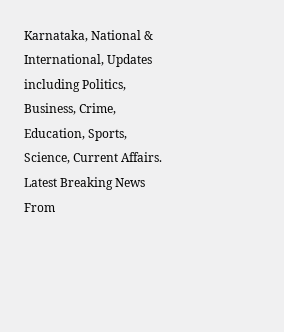Karnataka, National & International, Updates including Politics, Business, Crime, Education, Sports, Science, Current Affairs. Latest Breaking News From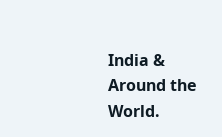India & Around the World.